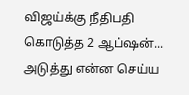விஜய்க்கு நீதிபதி கொடுத்த 2 ஆப்ஷன்... அடுத்து என்ன செய்ய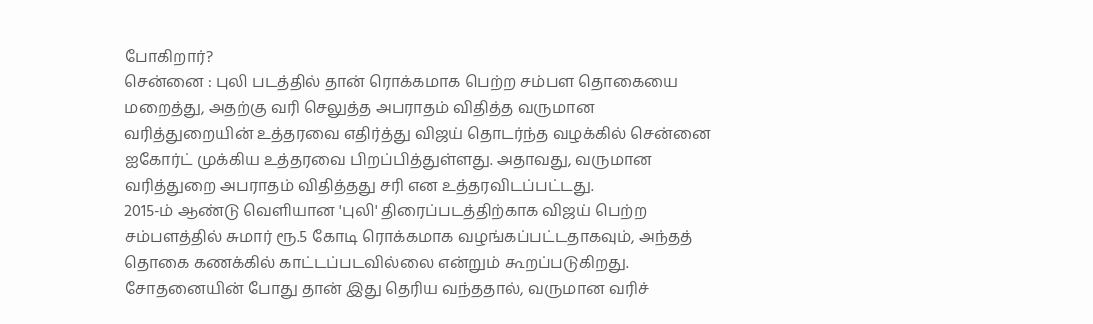போகிறார்?
சென்னை : புலி படத்தில் தான் ரொக்கமாக பெற்ற சம்பள தொகையை மறைத்து, அதற்கு வரி செலுத்த அபராதம் விதித்த வருமான வரித்துறையின் உத்தரவை எதிர்த்து விஜய் தொடர்ந்த வழக்கில் சென்னை ஐகோர்ட் முக்கிய உத்தரவை பிறப்பித்துள்ளது. அதாவது, வருமான வரித்துறை அபராதம் விதித்தது சரி என உத்தரவிடப்பட்டது.
2015-ம் ஆண்டு வெளியான 'புலி' திரைப்படத்திற்காக விஜய் பெற்ற சம்பளத்தில் சுமார் ரூ.5 கோடி ரொக்கமாக வழங்கப்பட்டதாகவும், அந்தத் தொகை கணக்கில் காட்டப்படவில்லை என்றும் கூறப்படுகிறது. சோதனையின் போது தான் இது தெரிய வந்ததால், வருமான வரிச்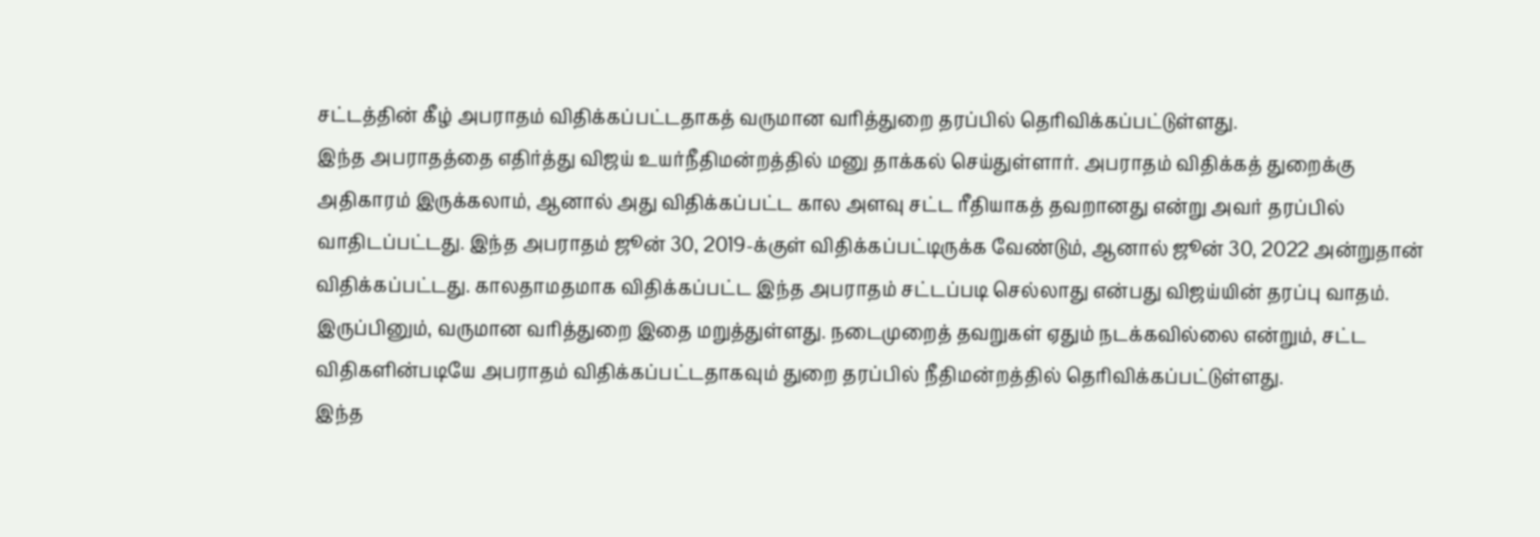சட்டத்தின் கீழ் அபராதம் விதிக்கப்பட்டதாகத் வருமான வரித்துறை தரப்பில் தெரிவிக்கப்பட்டுள்ளது.
இந்த அபராதத்தை எதிர்த்து விஜய் உயர்நீதிமன்றத்தில் மனு தாக்கல் செய்துள்ளார். அபராதம் விதிக்கத் துறைக்கு அதிகாரம் இருக்கலாம், ஆனால் அது விதிக்கப்பட்ட கால அளவு சட்ட ரீதியாகத் தவறானது என்று அவர் தரப்பில் வாதிடப்பட்டது. இந்த அபராதம் ஜூன் 30, 2019-க்குள் விதிக்கப்பட்டிருக்க வேண்டும், ஆனால் ஜூன் 30, 2022 அன்றுதான் விதிக்கப்பட்டது. காலதாமதமாக விதிக்கப்பட்ட இந்த அபராதம் சட்டப்படி செல்லாது என்பது விஜய்யின் தரப்பு வாதம். இருப்பினும், வருமான வரித்துறை இதை மறுத்துள்ளது. நடைமுறைத் தவறுகள் ஏதும் நடக்கவில்லை என்றும், சட்ட விதிகளின்படியே அபராதம் விதிக்கப்பட்டதாகவும் துறை தரப்பில் நீதிமன்றத்தில் தெரிவிக்கப்பட்டுள்ளது.
இந்த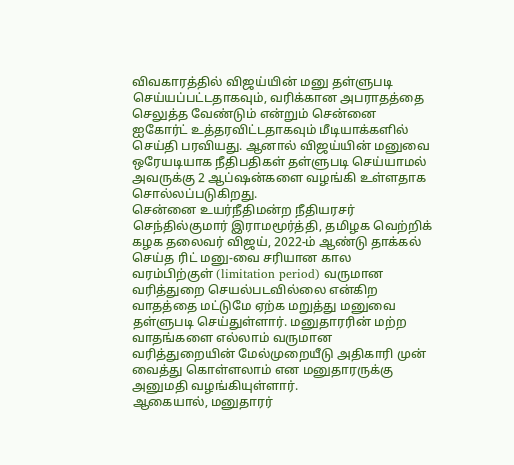விவகாரத்தில் விஜய்யின் மனு தள்ளுபடி செய்யப்பட்டதாகவும், வரிக்கான அபராதத்தை செலுத்த வேண்டும் என்றும் சென்னை ஐகோர்ட் உத்தரவிட்டதாகவும் மீடியாக்களில் செய்தி பரவியது. ஆனால் விஜய்யின் மனுவை ஒரேயடியாக நீதிபதிகள் தள்ளுபடி செய்யாமல் அவருக்கு 2 ஆப்ஷன்களை வழங்கி உள்ளதாக சொல்லப்படுகிறது.
சென்னை உயர்நீதிமன்ற நீதியரசர் செந்தில்குமார் இராமமூர்த்தி, தமிழக வெற்றிக் கழக தலைவர் விஜய், 2022-ம் ஆண்டு தாக்கல் செய்த ரிட் மனு-வை சரியான கால வரம்பிற்குள் (limitation period) வருமான வரித்துறை செயல்படவில்லை என்கிற வாதத்தை மட்டுமே ஏற்க மறுத்து மனுவை தள்ளுபடி செய்துள்ளார். மனுதாரரின் மற்ற வாதங்களை எல்லாம் வருமான வரித்துறையின் மேல்முறையீடு அதிகாரி முன் வைத்து கொள்ளலாம் என மனுதாரருக்கு அனுமதி வழங்கியுள்ளார்.
ஆகையால், மனுதாரர்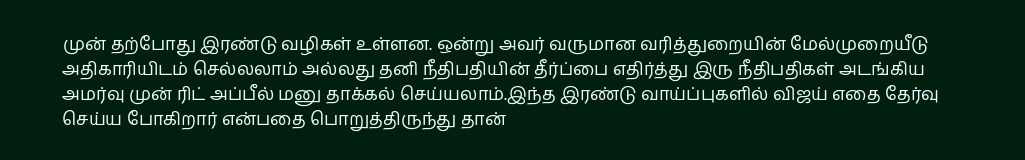முன் தற்போது இரண்டு வழிகள் உள்ளன. ஒன்று அவர் வருமான வரித்துறையின் மேல்முறையீடு அதிகாரியிடம் செல்லலாம் அல்லது தனி நீதிபதியின் தீர்ப்பை எதிர்த்து இரு நீதிபதிகள் அடங்கிய அமர்வு முன் ரிட் அப்பீல் மனு தாக்கல் செய்யலாம்.இந்த இரண்டு வாய்ப்புகளில் விஜய் எதை தேர்வு செய்ய போகிறார் என்பதை பொறுத்திருந்து தான்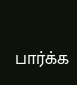பார்க்க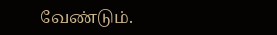வேண்டும்.